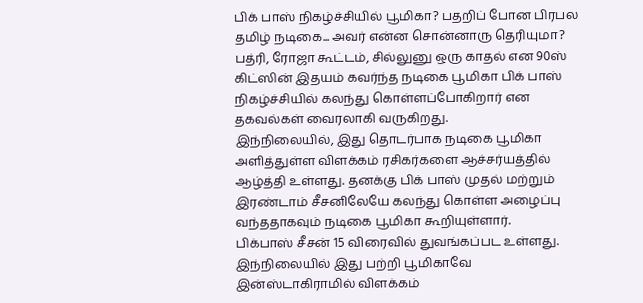பிக் பாஸ் நிகழ்ச்சியில் பூமிகா? பதறிப் போன பிரபல தமிழ் நடிகை... அவர் என்ன சொன்னாரு தெரியுமா?
பத்ரி, ரோஜா கூட்டம், சில்லுனு ஒரு காதல் என 90ஸ் கிட்ஸின் இதயம் கவர்ந்த நடிகை பூமிகா பிக் பாஸ் நிகழ்ச்சியில் கலந்து கொள்ளப்போகிறார் என தகவல்கள் வைரலாகி வருகிறது.
இந்நிலையில், இது தொடர்பாக நடிகை பூமிகா அளித்துள்ள விளக்கம் ரசிகர்களை ஆச்சர்யத்தில் ஆழ்த்தி உள்ளது. தனக்கு பிக் பாஸ் முதல் மற்றும் இரண்டாம் சீசனிலேயே கலந்து கொள்ள அழைப்பு வந்ததாகவும் நடிகை பூமிகா கூறியுள்ளார்.
பிக்பாஸ் சீசன் 15 விரைவில் துவங்கப்பட உள்ளது. இந்நிலையில் இது பற்றி பூமிகாவே இன்ஸ்டாகிராமில் விளக்கம்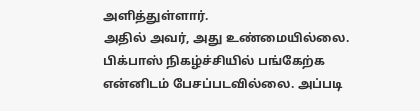அளித்துள்ளார்.
அதில் அவர், அது உண்மையில்லை. பிக்பாஸ் நிகழ்ச்சியில் பங்கேற்க என்னிடம் பேசப்படவில்லை. அப்படி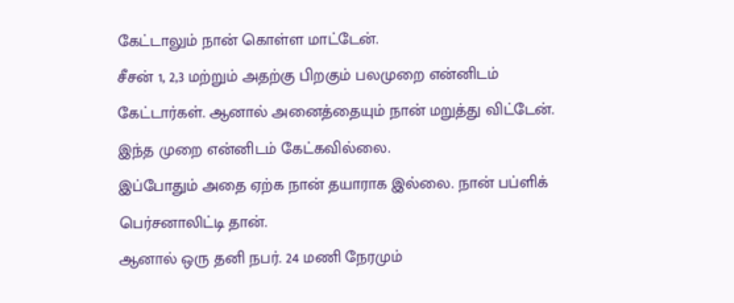கேட்டாலும் நான் கொள்ள மாட்டேன்.
சீசன் 1, 2,3 மற்றும் அதற்கு பிறகும் பலமுறை என்னிடம் கேட்டார்கள். ஆனால் அனைத்தையும் நான் மறுத்து விட்டேன். இந்த முறை என்னிடம் கேட்கவில்லை.
இப்போதும் அதை ஏற்க நான் தயாராக இல்லை. நான் பப்ளிக் பெர்சனாலிட்டி தான்.
ஆனால் ஒரு தனி நபர். 24 மணி நேரமும்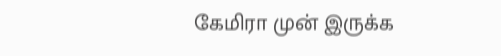கேமிரா முன் இருக்க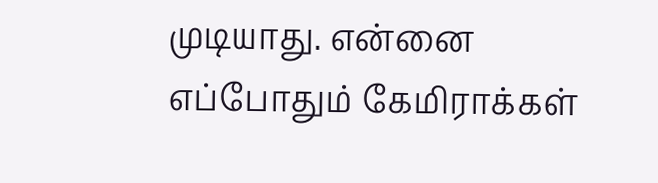முடியாது. என்னை எப்போதும் கேமிராக்கள்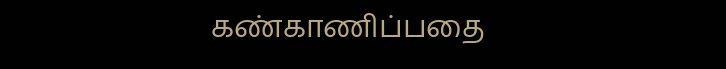கண்காணிப்பதை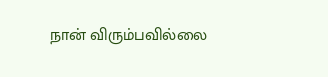நான் விரும்பவில்லை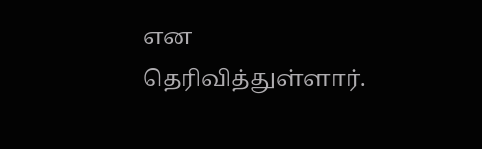என தெரிவித்துள்ளார்.